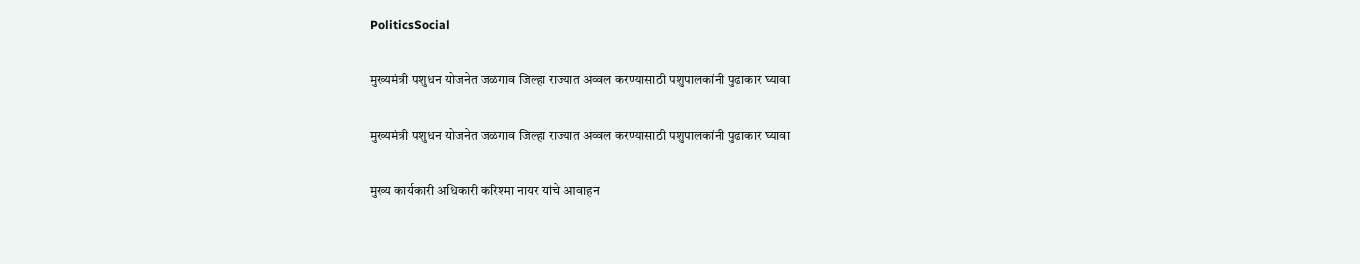PoliticsSocial

मुख्यमंत्री पशुधन योजनेत जळगाव जिल्हा राज्यात अव्वल करण्यासाठी पशुपालकांनी पुढाकार घ्यावा

मुख्यमंत्री पशुधन योजनेत जळगाव जिल्हा राज्यात अव्वल करण्यासाठी पशुपालकांनी पुढाकार घ्यावा

मुख्य कार्यकारी अधिकारी करिश्मा नायर यांचे आवाहन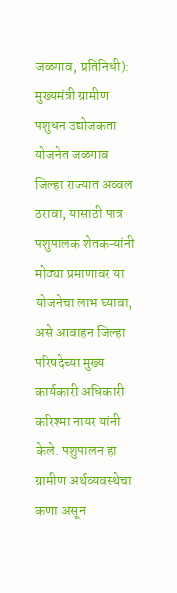जळगाव, प्रतिनिधी): मुख्यमंत्री ग्रामीण पशुधन उद्योजकता योजनेत जळगाव जिल्हा राज्यात अव्वल ठरावा, यासाठी पात्र पशुपालक शेतकऱ्यांनी मोठ्या प्रमाणावर या योजनेचा लाभ घ्यावा, असे आवाहन जिल्हा परिषदेच्या मुख्य कार्यकारी अधिकारी करिश्मा नायर यांनी केले. पशुपालन हा ग्रामीण अर्थव्यवस्थेचा कणा असून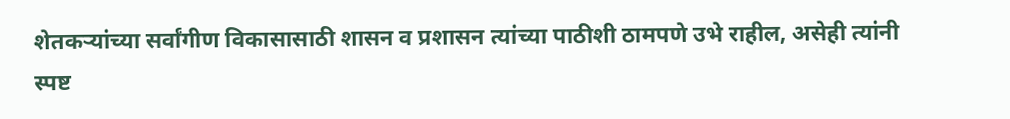शेतकऱ्यांच्या सर्वांगीण विकासासाठी शासन व प्रशासन त्यांच्या पाठीशी ठामपणे उभे राहील, असेही त्यांनी स्पष्ट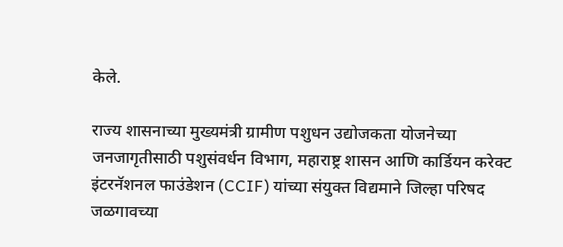केले.

राज्य शासनाच्या मुख्यमंत्री ग्रामीण पशुधन उद्योजकता योजनेच्या जनजागृतीसाठी पशुसंवर्धन विभाग, महाराष्ट्र शासन आणि कार्डियन करेक्ट इंटरनॅशनल फाउंडेशन (CCIF) यांच्या संयुक्त विद्यमाने जिल्हा परिषद जळगावच्या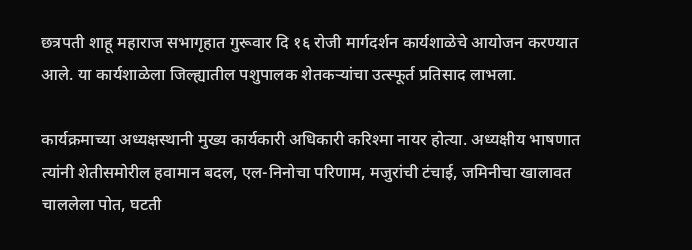छत्रपती शाहू महाराज सभागृहात गुरूवार दि १६ रोजी मार्गदर्शन कार्यशाळेचे आयोजन करण्यात आले. या कार्यशाळेला जिल्ह्यातील पशुपालक शेतकऱ्यांचा उत्स्फूर्त प्रतिसाद लाभला.

कार्यक्रमाच्या अध्यक्षस्थानी मुख्य कार्यकारी अधिकारी करिश्मा नायर होत्या. अध्यक्षीय भाषणात त्यांनी शेतीसमोरील हवामान बदल, एल-निनोचा परिणाम, मजुरांची टंचाई, जमिनीचा खालावत चाललेला पोत, घटती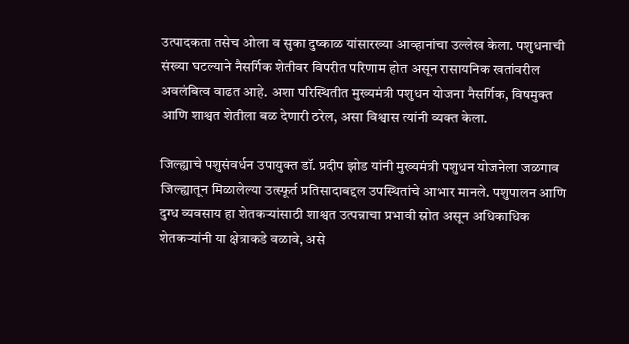उत्पादकता तसेच ओला व सुका दुष्काळ यांसारख्या आव्हानांचा उल्लेख केला. पशुधनाची संख्या घटल्याने नैसर्गिक शेतीवर विपरीत परिणाम होत असून रासायनिक खतांवरील अवलंबित्व वाढत आहे. अशा परिस्थितीत मुख्यमंत्री पशुधन योजना नैसर्गिक, विषमुक्त आणि शाश्वत शेतीला बळ देणारी ठरेल, असा विश्वास त्यांनी व्यक्त केला.

जिल्ह्याचे पशुसंवर्धन उपायुक्त डॉ. प्रदीप झोड यांनी मुख्यमंत्री पशुधन योजनेला जळगाव जिल्ह्यातून मिळालेल्या उत्स्फूर्त प्रतिसादाबद्दल उपस्थितांचे आभार मानले. पशुपालन आणि दुग्ध व्यवसाय हा शेतकऱ्यांसाठी शाश्वत उत्पन्नाचा प्रभावी स्रोत असून अधिकाधिक शेतकऱ्यांनी या क्षेत्राकडे वळावे, असे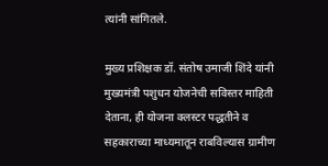त्यांनी सांगितले.

मुख्य प्रशिक्षक डॉ. संतोष उमाजी शिंदे यांनी मुख्यमंत्री पशुधन योजनेची सविस्तर माहिती देताना, ही योजना क्लस्टर पद्धतीने व सहकाराच्या माध्यमातून राबविल्यास ग्रामीण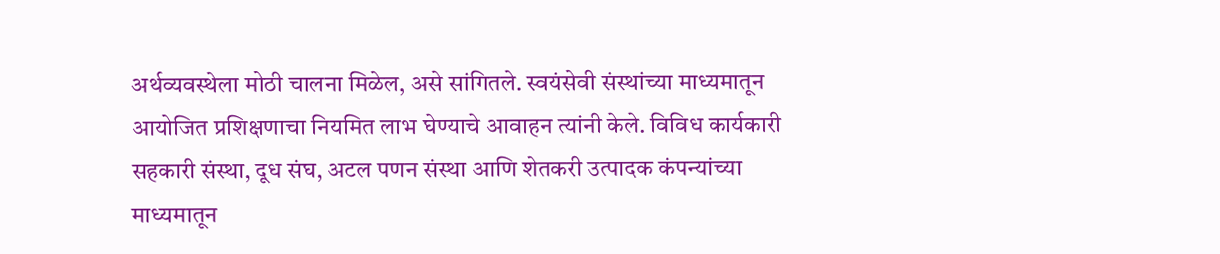अर्थव्यवस्थेला मोठी चालना मिळेल, असे सांगितले. स्वयंसेवी संस्थांच्या माध्यमातून आयोजित प्रशिक्षणाचा नियमित लाभ घेण्याचे आवाहन त्यांनी केले. विविध कार्यकारी सहकारी संस्था, दूध संघ, अटल पणन संस्था आणि शेतकरी उत्पादक कंपन्यांच्या माध्यमातून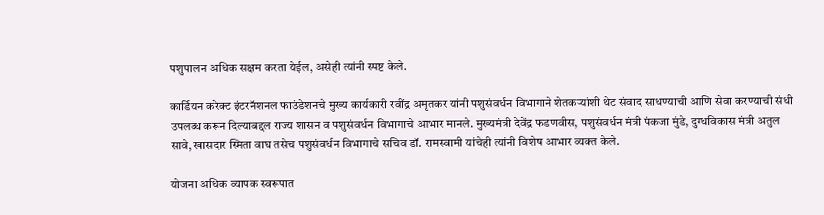पशुपालन अधिक सक्षम करता येईल, असेही त्यांनी स्पष्ट केले.

कार्डियन करेक्ट इंटरनॅशनल फाउंडेशनचे मुख्य कार्यकारी रवींद्र अमृतकर यांनी पशुसंवर्धन विभागाने शेतकऱ्यांशी थेट संवाद साधण्याची आणि सेवा करण्याची संधी उपलब्ध करून दिल्याबद्दल राज्य शासन व पशुसंवर्धन विभागाचे आभार मानले. मुख्यमंत्री देवेंद्र फडणवीस, पशुसंवर्धन मंत्री पंकजा मुंडे, दुग्धविकास मंत्री अतुल सावे, खासदार स्मिता वाघ तसेच पशुसंवर्धन विभागाचे सचिव डॉ. रामस्वामी यांचेही त्यांनी विशेष आभार व्यक्त केले.

योजना अधिक व्यापक स्वरूपात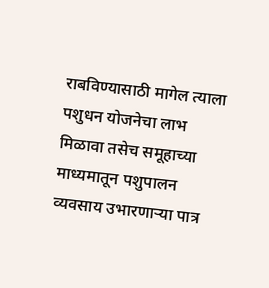राबविण्यासाठी मागेल त्याला पशुधन योजनेचा लाभ मिळावा तसेच समूहाच्या माध्यमातून पशुपालन व्यवसाय उभारणाऱ्या पात्र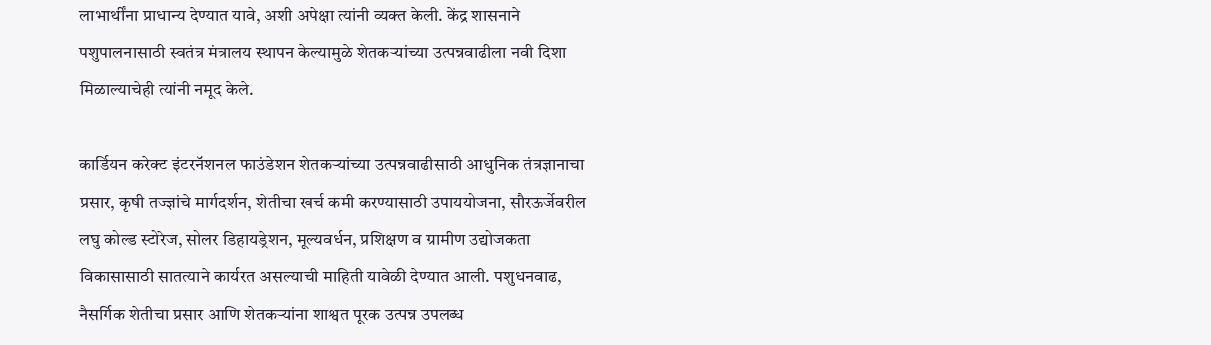लाभार्थींना प्राधान्य देण्यात यावे, अशी अपेक्षा त्यांनी व्यक्त केली. केंद्र शासनाने पशुपालनासाठी स्वतंत्र मंत्रालय स्थापन केल्यामुळे शेतकऱ्यांच्या उत्पन्नवाढीला नवी दिशा मिळाल्याचेही त्यांनी नमूद केले.

कार्डियन करेक्ट इंटरनॅशनल फाउंडेशन शेतकऱ्यांच्या उत्पन्नवाढीसाठी आधुनिक तंत्रज्ञानाचा प्रसार, कृषी तज्ज्ञांचे मार्गदर्शन, शेतीचा खर्च कमी करण्यासाठी उपाययोजना, सौरऊर्जेवरील लघु कोल्ड स्टोरेज, सोलर डिहायड्रेशन, मूल्यवर्धन, प्रशिक्षण व ग्रामीण उद्योजकता विकासासाठी सातत्याने कार्यरत असल्याची माहिती यावेळी देण्यात आली. पशुधनवाढ, नैसर्गिक शेतीचा प्रसार आणि शेतकऱ्यांना शाश्वत पूरक उत्पन्न उपलब्ध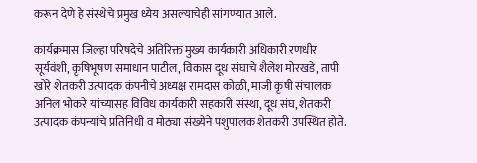करून देणे हे संस्थेचे प्रमुख ध्येय असल्याचेही सांगण्यात आले.

कार्यक्रमास जिल्हा परिषदेचे अतिरिक्त मुख्य कार्यकारी अधिकारी रणधीर सूर्यवंशी, कृषिभूषण समाधान पाटील, विकास दूध संघाचे शैलेश मोरखडे, तापी खोरे शेतकरी उत्पादक कंपनीचे अध्यक्ष रामदास कोळी, माजी कृषी संचालक अनिल भोकरे यांच्यासह विविध कार्यकारी सहकारी संस्था, दूध संघ, शेतकरी उत्पादक कंपन्यांचे प्रतिनिधी व मोठ्या संख्येने पशुपालक शेतकरी उपस्थित होते.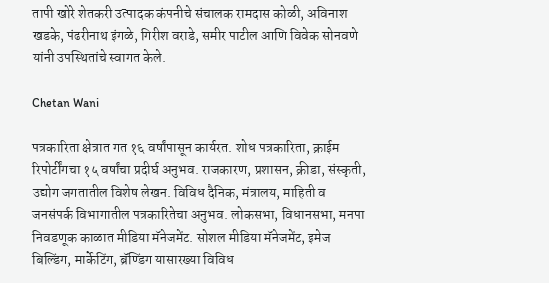तापी खोरे शेतकरी उत्पादक कंपनीचे संचालक रामदास कोळी, अविनाश खडके, पंढरीनाथ इंगळे, गिरीश वराडे, समीर पाटील आणि विवेक सोनवणे यांनी उपस्थितांचे स्वागत केले.

Chetan Wani

पत्रकारिता क्षेत्रात गत १६ वर्षांपासून कार्यरत. शोध पत्रकारिता, क्राईम रिपोर्टींगचा १५ वर्षांचा प्रदीर्घ अनुभव. राजकारण, प्रशासन, क्रीडा, संस्कृती, उद्योग जगतातील विशेष लेखन. विविध दैनिक, मंत्रालय, माहिती व जनसंपर्क विभागातील पत्रकारितेचा अनुभव. लोकसभा, विधानसभा, मनपा निवडणूक काळात मीडिया मॅनेजमेंट. सोशल मीडिया मॅनेजमेंट, इमेज बिल्डिंग, मार्केटिंग, ब्रॅण्डिंग यासारख्या विविध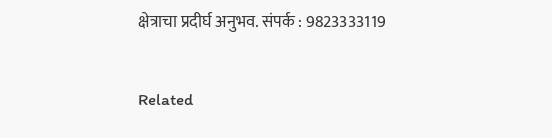क्षेत्राचा प्रदीर्घ अनुभव. संपर्क : 9823333119

Related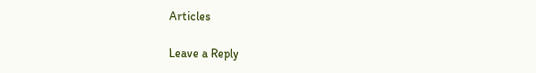Articles

Leave a Reply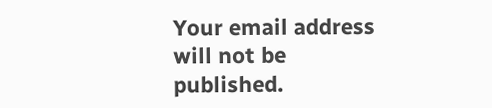Your email address will not be published.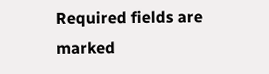Required fields are marked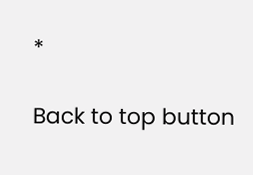*

Back to top button